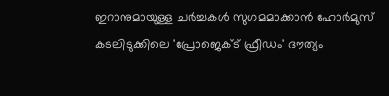ഇറാനുമായുള്ള ചർച്ചകൾ സുഗമമാക്കാൻ ഹോർമുസ് കടലിടുക്കിലെ 'പ്രോജെക്ട് ഫ്രീഡം' ദൗത്യം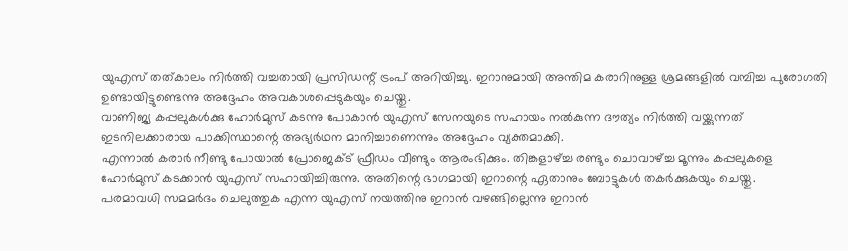യുഎസ് തത്കാലം നിർത്തി വച്ചതായി പ്രസിഡന്റ് ട്രംപ് അറിയിച്ചു. ഇറാനുമായി അന്തിമ കരാറിനുള്ള ശ്രമങ്ങളിൽ വമ്പിച്ച പുരോഗതി ഉണ്ടായിട്ടുണ്ടെന്നു അദ്ദേഹം അവകാശപ്പെടുകയും ചെയ്തു.
വാണിജ്യ കപ്പലുകൾക്കു ഹോർമുസ് കടന്നു പോകാൻ യുഎസ് സേനയുടെ സഹായം നൽകുന്ന ദൗത്യം നിർത്തി വയ്ക്കുന്നത് ഇടനിലക്കാരായ പാക്കിസ്ഥാന്റെ അഭ്യർഥന മാനിച്ചാണെന്നും അദ്ദേഹം വ്യക്തമാക്കി.
എന്നാൽ കരാർ നീണ്ടു പോയാൽ പ്രോജെക്ട് ഫ്രീഡം വീണ്ടും ആരംഭിക്കും. തിങ്കളാഴ്ച്ച രണ്ടും ചൊവാഴ്ച്ച മൂന്നും കപ്പലുകളെ ഹോർമുസ് കടക്കാൻ യുഎസ് സഹായിച്ചിരുന്നു. അതിന്റെ ഭാഗമായി ഇറാന്റെ ഏതാനും ബോട്ടുകൾ തകർക്കുകയും ചെയ്തു.
പരമാവധി സമമർദം ചെലുത്തുക എന്ന യുഎസ് നയത്തിനു ഇറാൻ വഴങ്ങില്ലെന്നു ഇറാൻ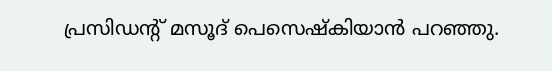പ്രസിഡന്റ് മസൂദ് പെസെഷ്കിയാൻ പറഞ്ഞു.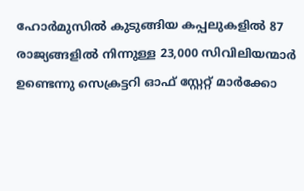ഹോർമുസിൽ കുടുങ്ങിയ കപ്പലുകളിൽ 87 രാജ്യങ്ങളിൽ നിന്നുള്ള 23,000 സിവിലിയന്മാർ ഉണ്ടെന്നു സെക്രട്ടറി ഓഫ് സ്റ്റേറ്റ് മാർക്കോ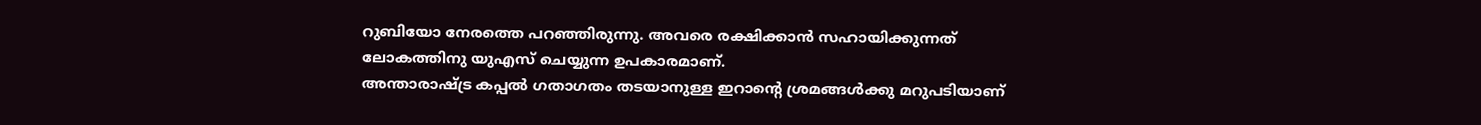റുബിയോ നേരത്തെ പറഞ്ഞിരുന്നു. അവരെ രക്ഷിക്കാൻ സഹായിക്കുന്നത് ലോകത്തിനു യുഎസ് ചെയ്യുന്ന ഉപകാരമാണ്.
അന്താരാഷ്ട്ര കപ്പൽ ഗതാഗതം തടയാനുള്ള ഇറാന്റെ ശ്രമങ്ങൾക്കു മറുപടിയാണ്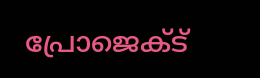പ്രോജെക്ട്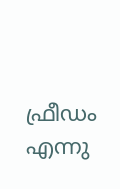ഫ്രീഡം എന്നു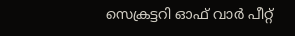സെക്രട്ടറി ഓഫ് വാർ പീറ്റ്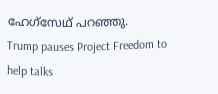ഹേഗ്സേഥ് പറഞ്ഞു.
Trump pauses Project Freedom to help talks